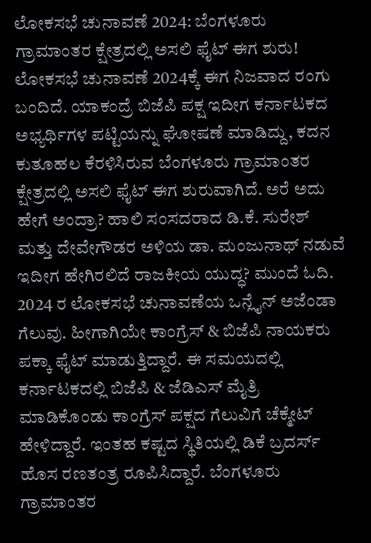ಲೋಕಸಭೆ ಚುನಾವಣೆ 2024: ಬೆಂಗಳೂರು ಗ್ರಾಮಾಂತರ ಕ್ಷೇತ್ರದಲ್ಲಿ ಅಸಲಿ ಫೈಟ್ ಈಗ ಶುರು!
ಲೋಕಸಭೆ ಚುನಾವಣೆ 2024ಕ್ಕೆ ಈಗ ನಿಜವಾದ ರಂಗು ಬಂದಿದೆ. ಯಾಕಂದ್ರೆ ಬಿಜೆಪಿ ಪಕ್ಷ ಇದೀಗ ಕರ್ನಾಟಕದ ಅಭ್ಯರ್ಥಿಗಳ ಪಟ್ಟಿಯನ್ನು ಘೋಷಣೆ ಮಾಡಿದ್ದು, ಕದನ ಕುತೂಹಲ ಕೆರಳಿಸಿರುವ ಬೆಂಗಳೂರು ಗ್ರಾಮಾಂತರ ಕ್ಷೇತ್ರದಲ್ಲಿ ಅಸಲಿ ಫೈಟ್ ಈಗ ಶುರುವಾಗಿದೆ. ಅರೆ ಅದು ಹೇಗೆ ಅಂದ್ರಾ? ಹಾಲಿ ಸಂಸದರಾದ ಡಿ.ಕೆ. ಸುರೇಶ್ ಮತ್ತು ದೇವೇಗೌಡರ ಅಳಿಯ ಡಾ. ಮಂಜುನಾಥ್ ನಡುವೆ ಇದೀಗ ಹೇಗಿರಲಿದೆ ರಾಜಕೀಯ ಯುದ್ಧ? ಮುಂದೆ ಓದಿ.
2024 ರ ಲೋಕಸಭೆ ಚುನಾವಣೆಯ ಒನ್ಲೈನ್ ಅಜೆಂಡಾ ಗೆಲುವು. ಹೀಗಾಗಿಯೇ ಕಾಂಗ್ರೆಸ್ & ಬಿಜೆಪಿ ನಾಯಕರು ಪಕ್ಕಾ ಫೈಟ್ ಮಾಡುತ್ತಿದ್ದಾರೆ. ಈ ಸಮಯದಲ್ಲಿ ಕರ್ನಾಟಕದಲ್ಲಿ ಬಿಜೆಪಿ & ಜೆಡಿಎಸ್ ಮೈತ್ರಿ ಮಾಡಿಕೊಂಡು ಕಾಂಗ್ರೆಸ್ ಪಕ್ಷದ ಗೆಲುವಿಗೆ ಚೆಕ್ಮೇಟ್ ಹೇಳಿದ್ದಾರೆ. ಇಂತಹ ಕಷ್ಟದ ಸ್ಥಿತಿಯಲ್ಲಿ ಡಿಕೆ ಬ್ರದರ್ಸ್ ಹೊಸ ರಣತಂತ್ರ ರೂಪಿಸಿದ್ದಾರೆ. ಬೆಂಗಳೂರು ಗ್ರಾಮಾಂತರ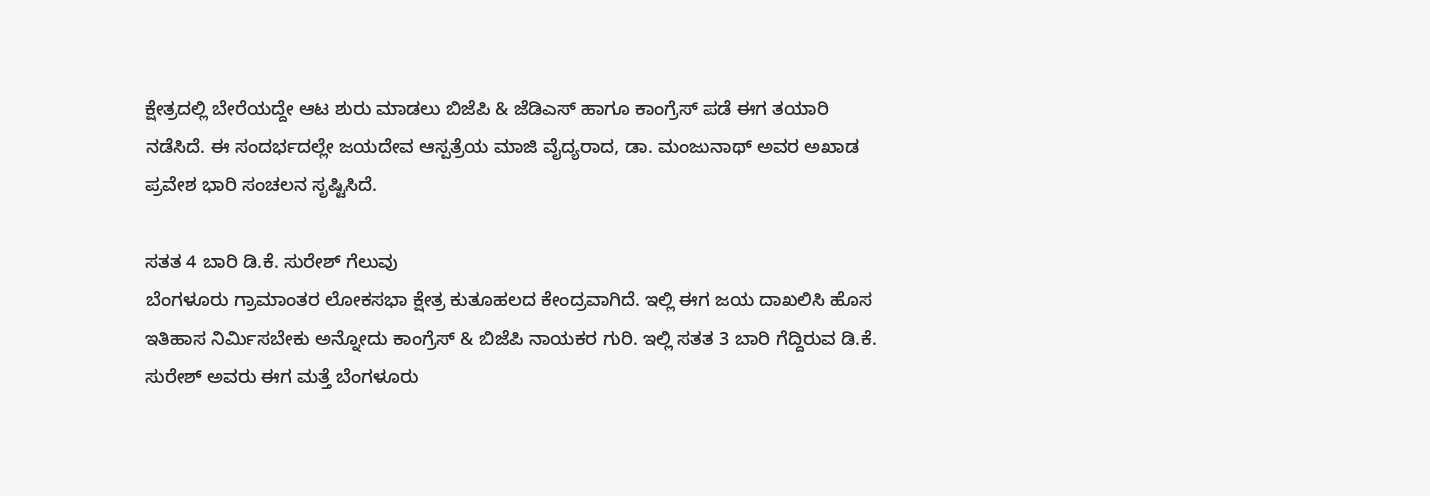ಕ್ಷೇತ್ರದಲ್ಲಿ ಬೇರೆಯದ್ದೇ ಆಟ ಶುರು ಮಾಡಲು ಬಿಜೆಪಿ & ಜೆಡಿಎಸ್ ಹಾಗೂ ಕಾಂಗ್ರೆಸ್ ಪಡೆ ಈಗ ತಯಾರಿ ನಡೆಸಿದೆ. ಈ ಸಂದರ್ಭದಲ್ಲೇ ಜಯದೇವ ಆಸ್ಪತ್ರೆಯ ಮಾಜಿ ವೈದ್ಯರಾದ, ಡಾ. ಮಂಜುನಾಥ್ ಅವರ ಅಖಾಡ ಪ್ರವೇಶ ಭಾರಿ ಸಂಚಲನ ಸೃಷ್ಟಿಸಿದೆ.

ಸತತ 4 ಬಾರಿ ಡಿ.ಕೆ. ಸುರೇಶ್ ಗೆಲುವು
ಬೆಂಗಳೂರು ಗ್ರಾಮಾಂತರ ಲೋಕಸಭಾ ಕ್ಷೇತ್ರ ಕುತೂಹಲದ ಕೇಂದ್ರವಾಗಿದೆ. ಇಲ್ಲಿ ಈಗ ಜಯ ದಾಖಲಿಸಿ ಹೊಸ ಇತಿಹಾಸ ನಿರ್ಮಿಸಬೇಕು ಅನ್ನೋದು ಕಾಂಗ್ರೆಸ್ & ಬಿಜೆಪಿ ನಾಯಕರ ಗುರಿ. ಇಲ್ಲಿ ಸತತ 3 ಬಾರಿ ಗೆದ್ದಿರುವ ಡಿ.ಕೆ. ಸುರೇಶ್ ಅವರು ಈಗ ಮತ್ತೆ ಬೆಂಗಳೂರು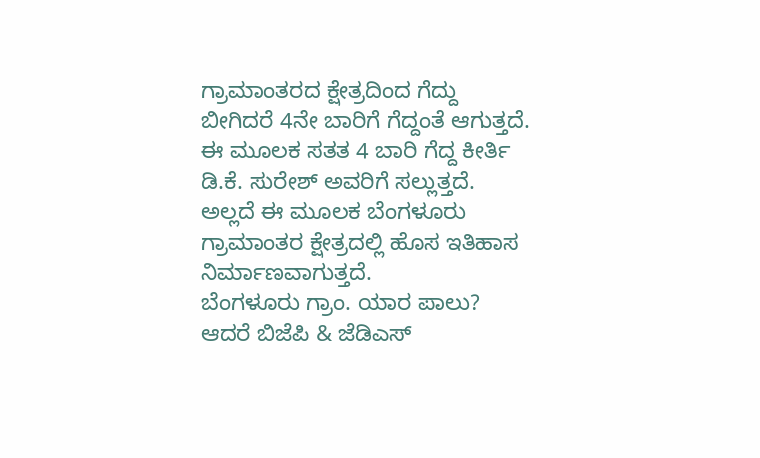ಗ್ರಾಮಾಂತರದ ಕ್ಷೇತ್ರದಿಂದ ಗೆದ್ದು ಬೀಗಿದರೆ 4ನೇ ಬಾರಿಗೆ ಗೆದ್ದಂತೆ ಆಗುತ್ತದೆ. ಈ ಮೂಲಕ ಸತತ 4 ಬಾರಿ ಗೆದ್ದ ಕೀರ್ತಿ ಡಿ.ಕೆ. ಸುರೇಶ್ ಅವರಿಗೆ ಸಲ್ಲುತ್ತದೆ. ಅಲ್ಲದೆ ಈ ಮೂಲಕ ಬೆಂಗಳೂರು ಗ್ರಾಮಾಂತರ ಕ್ಷೇತ್ರದಲ್ಲಿ ಹೊಸ ಇತಿಹಾಸ ನಿರ್ಮಾಣವಾಗುತ್ತದೆ.
ಬೆಂಗಳೂರು ಗ್ರಾಂ. ಯಾರ ಪಾಲು?
ಆದರೆ ಬಿಜೆಪಿ & ಜೆಡಿಎಸ್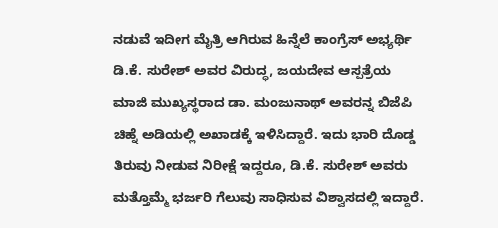ನಡುವೆ ಇದೀಗ ಮೈತ್ರಿ ಆಗಿರುವ ಹಿನ್ನೆಲೆ ಕಾಂಗ್ರೆಸ್ ಅಭ್ಯರ್ಥಿ ಡಿ.ಕೆ. ಸುರೇಶ್ ಅವರ ವಿರುದ್ಧ, ಜಯದೇವ ಆಸ್ಪತ್ರೆಯ ಮಾಜಿ ಮುಖ್ಯಸ್ಥರಾದ ಡಾ. ಮಂಜುನಾಥ್ ಅವರನ್ನ ಬಿಜೆಪಿ ಚಿಹ್ನೆ ಅಡಿಯಲ್ಲಿ ಅಖಾಡಕ್ಕೆ ಇಳಿಸಿದ್ದಾರೆ. ಇದು ಭಾರಿ ದೊಡ್ಡ ತಿರುವು ನೀಡುವ ನಿರೀಕ್ಷೆ ಇದ್ದರೂ, ಡಿ.ಕೆ. ಸುರೇಶ್ ಅವರು ಮತ್ತೊಮ್ಮೆ ಭರ್ಜರಿ ಗೆಲುವು ಸಾಧಿಸುವ ವಿಶ್ವಾಸದಲ್ಲಿ ಇದ್ದಾರೆ.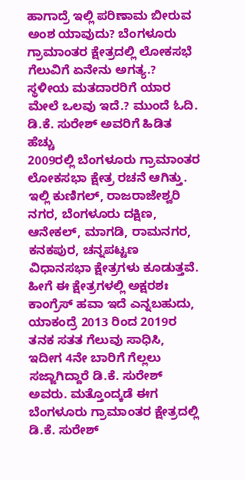ಹಾಗಾದ್ರೆ ಇಲ್ಲಿ ಪರಿಣಾಮ ಬೀರುವ ಅಂಶ ಯಾವುದು? ಬೆಂಗಳೂರು ಗ್ರಾಮಾಂತರ ಕ್ಷೇತ್ರದಲ್ಲಿ ಲೋಕಸಭೆ ಗೆಲುವಿಗೆ ಏನೇನು ಅಗತ್ಯ.? ಸ್ಥಳೀಯ ಮತದಾರರಿಗೆ ಯಾರ ಮೇಲೆ ಒಲವು ಇದೆ.? ಮುಂದೆ ಓದಿ.
ಡಿ.ಕೆ. ಸುರೇಶ್ ಅವರಿಗೆ ಹಿಡಿತ ಹೆಚ್ಚು
2009ರಲ್ಲಿ ಬೆಂಗಳೂರು ಗ್ರಾಮಾಂತರ ಲೋಕಸಭಾ ಕ್ಷೇತ್ರ ರಚನೆ ಆಗಿತ್ತು. ಇಲ್ಲಿ ಕುಣಿಗಲ್, ರಾಜರಾಜೇಶ್ವರಿ ನಗರ, ಬೆಂಗಳೂರು ದಕ್ಷಿಣ, ಆನೇಕಲ್, ಮಾಗಡಿ, ರಾಮನಗರ, ಕನಕಪುರ, ಚನ್ನಪಟ್ಟಣ ವಿಧಾನಸಭಾ ಕ್ಷೇತ್ರಗಳು ಕೂಡುತ್ತವೆ. ಹೀಗೆ ಈ ಕ್ಷೇತ್ರಗಳಲ್ಲಿ ಅಕ್ಷರಶಃ ಕಾಂಗ್ರೆಸ್ ಹವಾ ಇದೆ ಎನ್ನಬಹುದು, ಯಾಕಂದ್ರೆ 2013 ರಿಂದ 2019ರ ತನಕ ಸತತ ಗೆಲುವು ಸಾಧಿಸಿ, ಇದೀಗ 4ನೇ ಬಾರಿಗೆ ಗೆಲ್ಲಲು ಸಜ್ಜಾಗಿದ್ದಾರೆ ಡಿ.ಕೆ. ಸುರೇಶ್ ಅವರು. ಮತ್ತೊಂದ್ಕಡೆ ಈಗ ಬೆಂಗಳೂರು ಗ್ರಾಮಾಂತರ ಕ್ಷೇತ್ರದಲ್ಲಿ ಡಿ.ಕೆ. ಸುರೇಶ್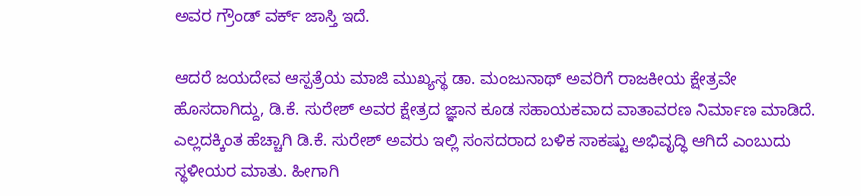ಅವರ ಗ್ರೌಂಡ್ ವರ್ಕ್ ಜಾಸ್ತಿ ಇದೆ.

ಆದರೆ ಜಯದೇವ ಆಸ್ಪತ್ರೆಯ ಮಾಜಿ ಮುಖ್ಯಸ್ಥ ಡಾ. ಮಂಜುನಾಥ್ ಅವರಿಗೆ ರಾಜಕೀಯ ಕ್ಷೇತ್ರವೇ ಹೊಸದಾಗಿದ್ದು, ಡಿ.ಕೆ. ಸುರೇಶ್ ಅವರ ಕ್ಷೇತ್ರದ ಜ್ಞಾನ ಕೂಡ ಸಹಾಯಕವಾದ ವಾತಾವರಣ ನಿರ್ಮಾಣ ಮಾಡಿದೆ. ಎಲ್ಲದಕ್ಕಿಂತ ಹೆಚ್ಚಾಗಿ ಡಿ.ಕೆ. ಸುರೇಶ್ ಅವರು ಇಲ್ಲಿ ಸಂಸದರಾದ ಬಳಿಕ ಸಾಕಷ್ಟು ಅಭಿವೃದ್ಧಿ ಆಗಿದೆ ಎಂಬುದು ಸ್ಥಳೀಯರ ಮಾತು. ಹೀಗಾಗಿ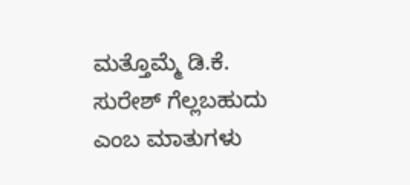ಮತ್ತೊಮ್ಮೆ ಡಿ.ಕೆ. ಸುರೇಶ್ ಗೆಲ್ಲಬಹುದು ಎಂಬ ಮಾತುಗಳು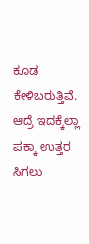ಕೂಡ ಕೇಳಿಬರುತ್ತಿವೆ. ಆದ್ರೆ ಇದಕ್ಕೆಲ್ಲಾ ಪಕ್ಕಾ ಉತ್ತರ ಸಿಗಲು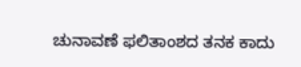ಚುನಾವಣೆ ಫಲಿತಾಂಶದ ತನಕ ಕಾದು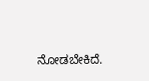ನೋಡಬೇಕಿದೆ.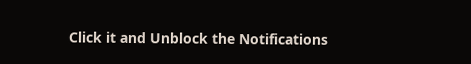Click it and Unblock the Notifications